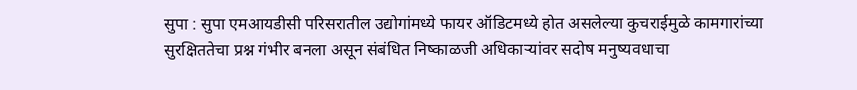सुपा : सुपा एमआयडीसी परिसरातील उद्योगांमध्ये फायर ऑडिटमध्ये होत असलेल्या कुचराईमुळे कामगारांच्या सुरक्षिततेचा प्रश्न गंभीर बनला असून संबंधित निष्काळजी अधिकाऱ्यांवर सदोष मनुष्यवधाचा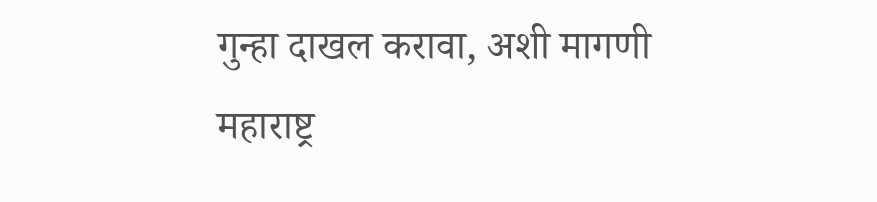गुन्हा दाखल करावा, अशी मागणी महाराष्ट्र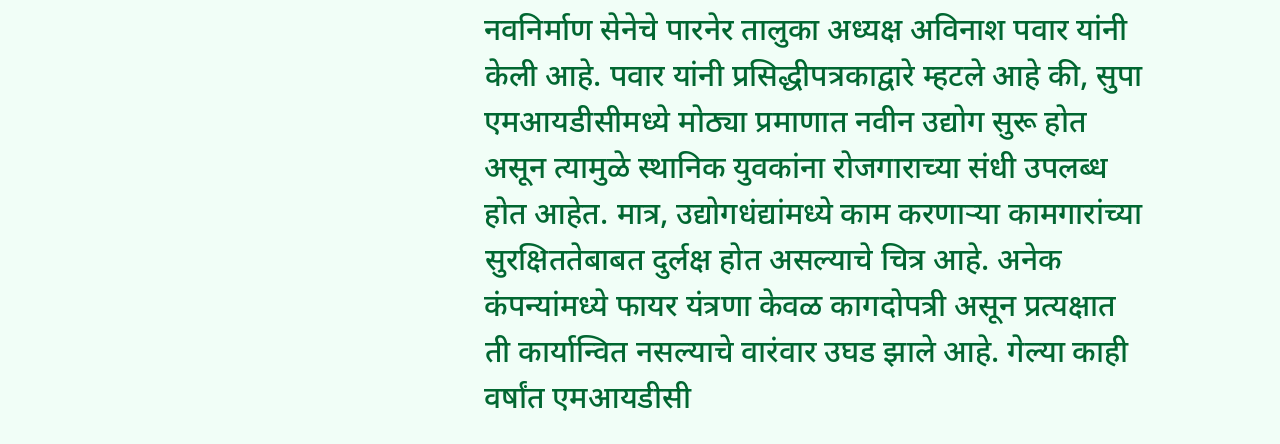नवनिर्माण सेनेचे पारनेर तालुका अध्यक्ष अविनाश पवार यांनी केली आहे. पवार यांनी प्रसिद्धीपत्रकाद्वारे म्हटले आहे की, सुपा एमआयडीसीमध्ये मोठ्या प्रमाणात नवीन उद्योग सुरू होत असून त्यामुळे स्थानिक युवकांना रोजगाराच्या संधी उपलब्ध होत आहेत. मात्र, उद्योगधंद्यांमध्ये काम करणाऱ्या कामगारांच्या सुरक्षिततेबाबत दुर्लक्ष होत असल्याचे चित्र आहे. अनेक कंपन्यांमध्ये फायर यंत्रणा केवळ कागदोपत्री असून प्रत्यक्षात ती कार्यान्वित नसल्याचे वारंवार उघड झाले आहे. गेल्या काही वर्षांत एमआयडीसी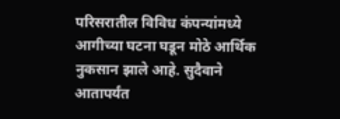परिसरातील विविध कंपन्यांमध्ये आगीच्या घटना घडून मोठे आर्थिक नुकसान झाले आहे. सुदैवाने आतापर्यंत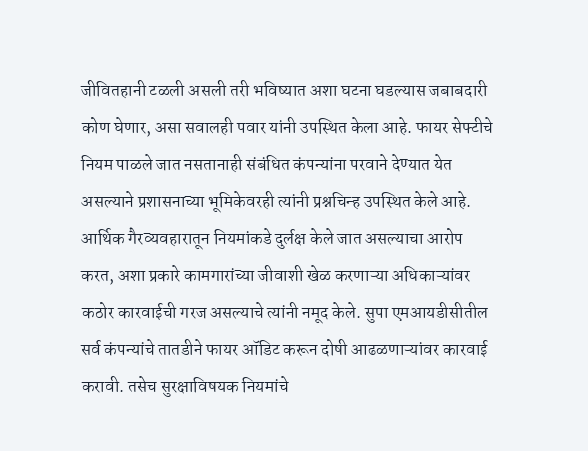जीवितहानी टळली असली तरी भविष्यात अशा घटना घडल्यास जबाबदारी कोण घेणार, असा सवालही पवार यांनी उपस्थित केला आहे. फायर सेफ्टीचे नियम पाळले जात नसतानाही संबंधित कंपन्यांना परवाने देण्यात येत असल्याने प्रशासनाच्या भूमिकेवरही त्यांनी प्रश्नचिन्ह उपस्थित केले आहे. आर्थिक गैरव्यवहारातून नियमांकडे दुर्लक्ष केले जात असल्याचा आरोप करत, अशा प्रकारे कामगारांच्या जीवाशी खेळ करणाऱ्या अधिकाऱ्यांवर कठोर कारवाईची गरज असल्याचे त्यांनी नमूद केले. सुपा एमआयडीसीतील सर्व कंपन्यांचे तातडीने फायर ऑडिट करून दोषी आढळणाऱ्यांवर कारवाई करावी. तसेच सुरक्षाविषयक नियमांचे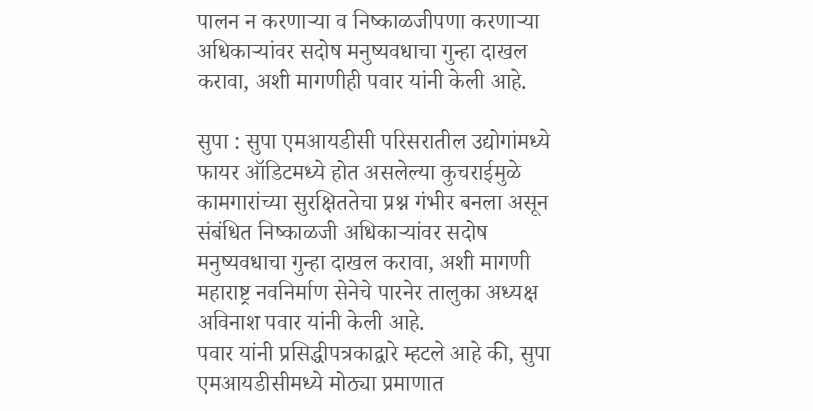पालन न करणाऱ्या व निष्काळजीपणा करणाऱ्या अधिकाऱ्यांवर सदोष मनुष्यवधाचा गुन्हा दाखल करावा, अशी मागणीही पवार यांनी केली आहे.

सुपा : सुपा एमआयडीसी परिसरातील उद्योगांमध्ये फायर ऑडिटमध्ये होत असलेल्या कुचराईमुळे कामगारांच्या सुरक्षिततेचा प्रश्न गंभीर बनला असून संबंधित निष्काळजी अधिकाऱ्यांवर सदोष मनुष्यवधाचा गुन्हा दाखल करावा, अशी मागणी महाराष्ट्र नवनिर्माण सेनेचे पारनेर तालुका अध्यक्ष अविनाश पवार यांनी केली आहे.
पवार यांनी प्रसिद्धीपत्रकाद्वारे म्हटले आहे की, सुपा एमआयडीसीमध्ये मोठ्या प्रमाणात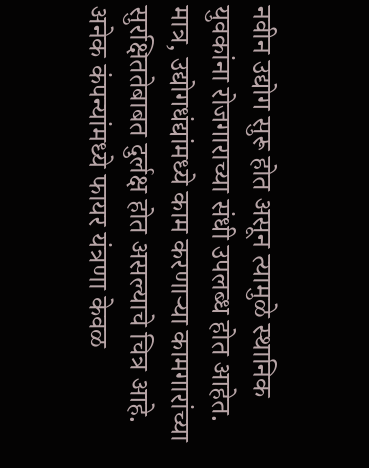नवीन उद्योग सुरू होत असून त्यामुळे स्थानिक युवकांना रोजगाराच्या संधी उपलब्ध होत आहेत. मात्र, उद्योगधंद्यांमध्ये काम करणाऱ्या कामगारांच्या सुरक्षिततेबाबत दुर्लक्ष होत असल्याचे चित्र आहे. अनेक कंपन्यांमध्ये फायर यंत्रणा केवळ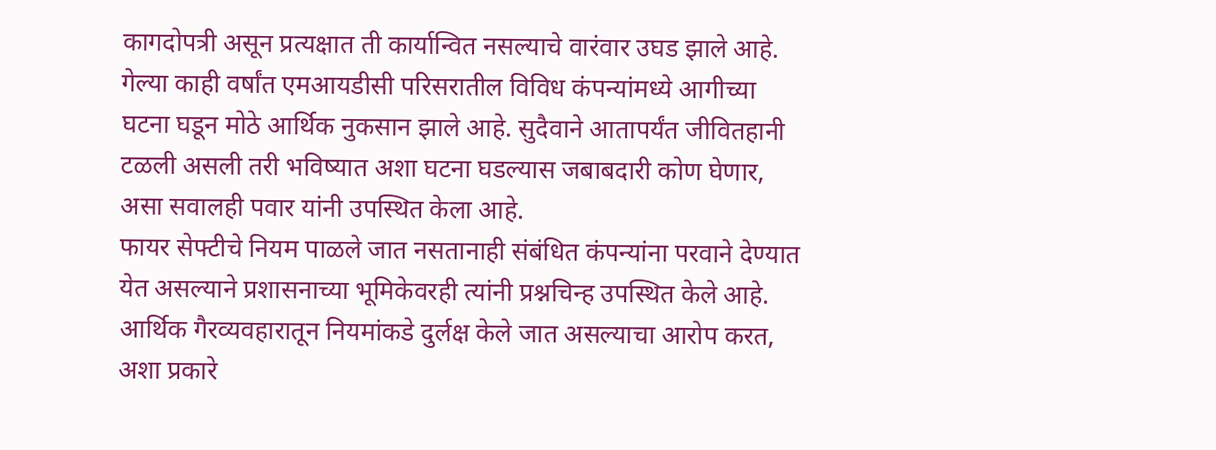कागदोपत्री असून प्रत्यक्षात ती कार्यान्वित नसल्याचे वारंवार उघड झाले आहे.
गेल्या काही वर्षांत एमआयडीसी परिसरातील विविध कंपन्यांमध्ये आगीच्या घटना घडून मोठे आर्थिक नुकसान झाले आहे. सुदैवाने आतापर्यंत जीवितहानी टळली असली तरी भविष्यात अशा घटना घडल्यास जबाबदारी कोण घेणार, असा सवालही पवार यांनी उपस्थित केला आहे.
फायर सेफ्टीचे नियम पाळले जात नसतानाही संबंधित कंपन्यांना परवाने देण्यात येत असल्याने प्रशासनाच्या भूमिकेवरही त्यांनी प्रश्नचिन्ह उपस्थित केले आहे. आर्थिक गैरव्यवहारातून नियमांकडे दुर्लक्ष केले जात असल्याचा आरोप करत, अशा प्रकारे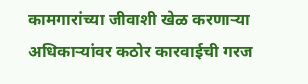कामगारांच्या जीवाशी खेळ करणाऱ्या अधिकाऱ्यांवर कठोर कारवाईची गरज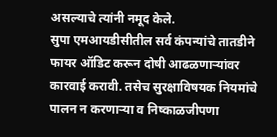असल्याचे त्यांनी नमूद केले.
सुपा एमआयडीसीतील सर्व कंपन्यांचे तातडीने फायर ऑडिट करून दोषी आढळणाऱ्यांवर कारवाई करावी. तसेच सुरक्षाविषयक नियमांचे पालन न करणाऱ्या व निष्काळजीपणा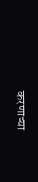करणाऱ्या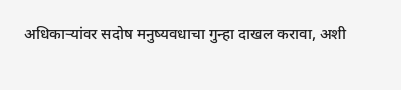अधिकाऱ्यांवर सदोष मनुष्यवधाचा गुन्हा दाखल करावा, अशी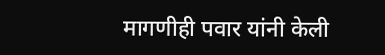मागणीही पवार यांनी केली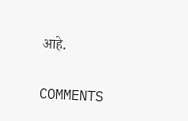आहे.

COMMENTS